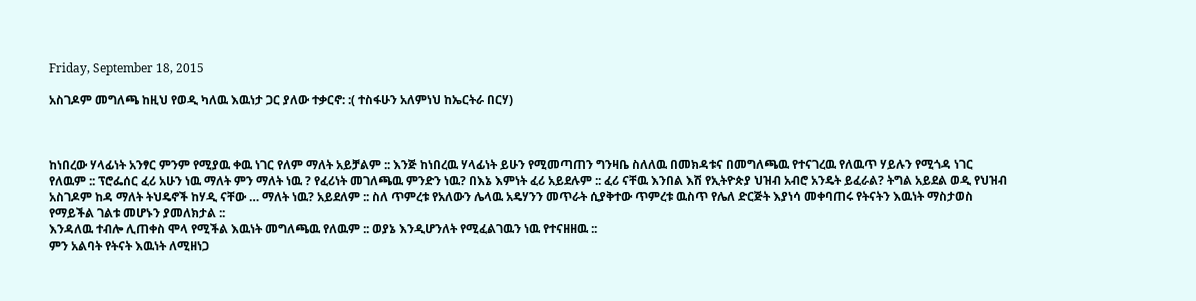Friday, September 18, 2015

አስገዶም መግለጫ ከዚህ የወዲ ካለዉ እዉነታ ጋር ያለው ተቃርኖ: :( ተስፋሁን አለምነህ ከኤርትራ በርሃ)



ከነበረው ሃላፊነት አንፃር ምንም የሚያዉ ቀዉ ነገር የለም ማለት አይቻልም :: እንጅ ከነበረዉ ሃላፊነት ይሁን የሚመጣጠን ግንዛቤ ስለለዉ በመክዳቱና በመግለጫዉ የተናገረዉ የለዉጥ ሃይሉን የሚጎዳ ነገር የለዉም :: ፕሮፌሰር ፈሪ አሁን ነዉ ማለት ምን ማለት ነዉ ? የፈሪነት መገለጫዉ ምንድን ነዉ? በእኔ እምነት ፈሪ አይደሉም :: ፈሪ ናቸዉ እንበል እሽ የኢትዮጵያ ህዝብ አብሮ አንዴት ይፈራል? ትግል አይደል ወዲ የህዝብ አስገዶም ከዳ ማለት ትህዴኖች ከሃዲ ናቸው … ማለት ነዉ? አይደለም :: ስለ ጥምረቱ የአለውን ሌላዉ አዴሃንን መጥራት ሲያቅተው ጥምረቱ ዉስጥ የሌለ ድርጅት እያነሳ መቀባጠሩ የትናትን እዉነት ማስታወስ የማይችል ገልቱ መሆኑን ያመለክታል ::
እንዳለዉ ተብሎ ሊጠቀስ ሞላ የሚችል እዉነት መግለጫዉ የለዉም :: ወያኔ እንዲሆንለት የሚፈልገዉን ነዉ የተናዘዘዉ ::
ምን አልባት የትናት እዉነት ለሚዘነጋ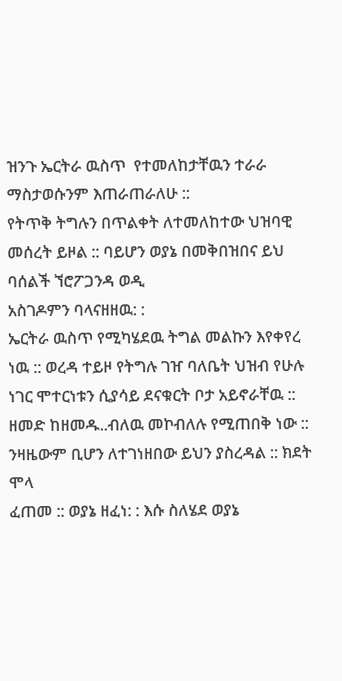ዝንጉ ኤርትራ ዉስጥ  የተመለከታቸዉን ተራራ ማስታወሱንም እጠራጠራለሁ ::
የትጥቅ ትግሉን በጥልቀት ለተመለከተው ህዝባዊ መሰረት ይዞል :: ባይሆን ወያኔ በመቅበዝበና ይህ ባሰልች ኘሮፖጋንዳ ወዲ
አስገዶምን ባላናዘዘዉ: :
ኤርትራ ዉስጥ የሚካሄደዉ ትግል መልኩን እየቀየረ ነዉ :: ወረዳ ተይዞ የትግሉ ገዠ ባለቤት ህዝብ የሁሉ ነገር ሞተርነቱን ሲያሳይ ደናቁርት ቦታ አይኖራቸዉ :: ዘመድ ከዘመዱ..ብለዉ መኮብለሉ የሚጠበቅ ነው :: ንዛዜውም ቢሆን ለተገነዘበው ይህን ያስረዳል :: ክደት ሞላ
ፈጠመ :: ወያኔ ዘፈነ: : እሱ ስለሄደ ወያኔ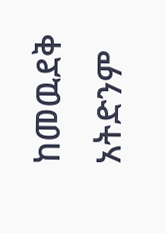ከመዉደቅ አትድንም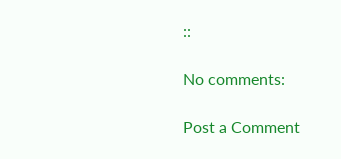::

No comments:

Post a Comment